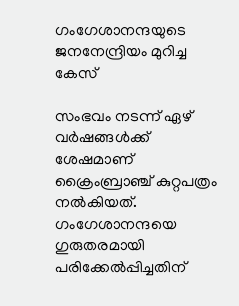ഗംഗേശാനന്ദയുടെ ജനനേന്ദ്രിയം മുറിച്ച കേസ്

സംഭവം നടന്ന് ഏഴ് വർഷങ്ങള്‍ക്ക് ശേഷമാണ് ക്രൈംബ്രാഞ്ച് കുറ്റപത്രം നൽകിയത്. ഗംഗേശാനന്ദയെ ഗുരുതരമായി പരിക്കേൽപ്പിച്ചതിന്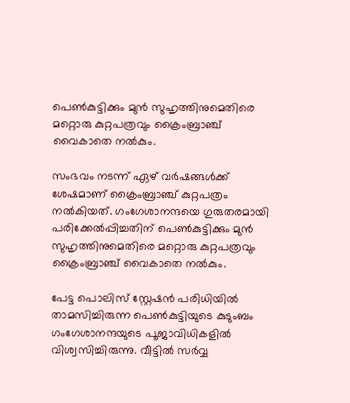പെണ്‍കുട്ടിക്കും മുൻ സുഹൃത്തിനുമെതിരെ മറ്റൊരു കുറ്റപത്രവും ക്രൈംബ്രാഞ്ച് വൈകാതെ നൽകും.

സംഭവം നടന്ന് ഏഴ് വർഷങ്ങള്‍ക്ക് ശേഷമാണ് ക്രൈംബ്രാഞ്ച് കുറ്റപത്രം നൽകിയത്. ഗംഗേശാനന്ദയെ ഗുരുതരമായി പരിക്കേൽപ്പിച്ചതിന് പെണ്‍കുട്ടിക്കും മുൻ സുഹൃത്തിനുമെതിരെ മറ്റൊരു കുറ്റപത്രവും ക്രൈംബ്രാഞ്ച് വൈകാതെ നൽകും.

പേട്ട പൊലിസ് സ്റ്റേഷൻ പരിധിയിൽ താമസിച്ചിരുന്ന പെണ്‍കുട്ടിയുടെ കുടുംബം ഗംഗേശാനന്ദയുടെ പൂജാവിധികളിൽ വിശ്വസിച്ചിരുന്നു. വീട്ടിൽ സർവ്വ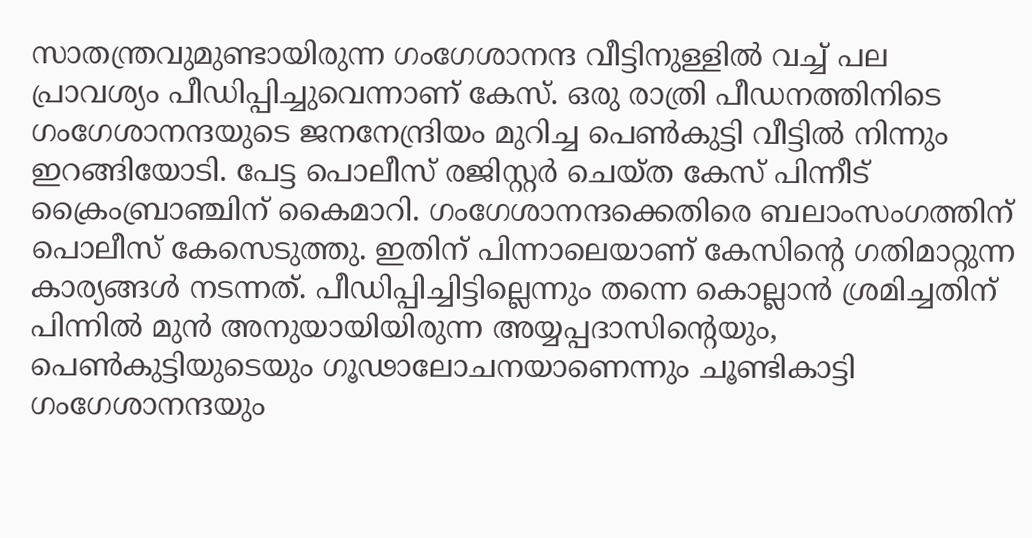സാതന്ത്രവുമുണ്ടായിരുന്ന ഗംഗേശാനന്ദ വീട്ടിനുള്ളിൽ വച്ച് പല പ്രാവശ്യം പീഡിപ്പിച്ചുവെന്നാണ് കേസ്. ഒരു രാത്രി പീഡനത്തിനിടെ ഗംഗേശാനന്ദയുടെ ജനനേന്ദ്രിയം മുറിച്ച പെണ്‍കുട്ടി വീട്ടിൽ നിന്നും ഇറങ്ങിയോടി. പേട്ട പൊലീസ് രജിസ്റ്റർ ചെയ്ത കേസ് പിന്നീട് ക്രൈംബ്രാഞ്ചിന് കൈമാറി. ഗംഗേശാനന്ദക്കെതിരെ ബലാംസംഗത്തിന് പൊലീസ് കേസെടുത്തു. ഇതിന് പിന്നാലെയാണ് കേസിന്‍റെ ഗതിമാറ്റുന്ന കാര്യങ്ങള്‍ നടന്നത്. പീഡിപ്പിച്ചിട്ടില്ലെന്നും തന്നെ കൊല്ലാൻ ശ്രമിച്ചതിന് പിന്നിൽ മുൻ അനുയായിയിരുന്ന അയ്യപ്പദാസിന്‍റെയും, പെണ്‍കുട്ടിയുടെയും ഗൂഢാലോചനയാണെന്നും ചൂണ്ടികാട്ടി ഗംഗേശാനന്ദയും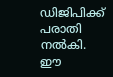ഡിജിപിക്ക് പരാതി നൽകി. ഈ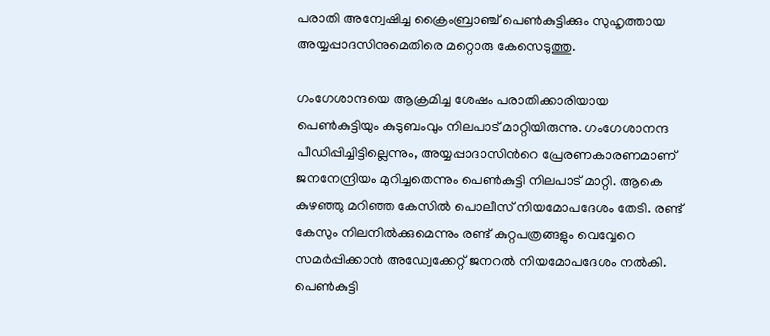പരാതി അന്വേഷിച്ച ക്രൈംബ്രാഞ്ച് പെണ്‍കുട്ടിക്കും സുഹൃത്തായ അയ്യപ്പാദസിനുമെതിരെ മറ്റൊരു കേസെടുത്തു.

ഗംഗേശാന്ദയെ ആക്രമിച്ച ശേഷം പരാതിക്കാരിയായ പെണ്‍കുട്ടിയും കുടുബംവും നിലപാട് മാറ്റിയിരുന്നു. ഗംഗേശാനന്ദ പീഡിപ്പിച്ചിട്ടില്ലെന്നും, അയ്യപ്പാദാസിന്‍റെ പ്രേരണകാരണമാണ് ജനനേന്ദ്രിയം മുറിച്ചതെന്നും പെണ്‍കുട്ടി നിലപാട് മാറ്റി. ആകെ കുഴഞ്ഞു മറിഞ്ഞ കേസിൽ പൊലീസ് നിയമോപദേശം തേടി. രണ്ട് കേസും നിലനിൽക്കുമെന്നും രണ്ട് കുറ്റപത്രങ്ങളും വെവ്വേറെ സമർപ്പിക്കാൻ അഡ്വേക്കേറ്റ് ജനറൽ നിയമോപദേശം നൽകി. പെണ്‍കുട്ടി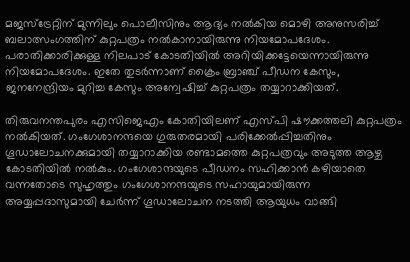മജസ്ട്രേറ്റിന് മുന്നിലും പൊലീസിനും ആദ്യം നൽകിയ മൊഴി അനുസരിച്ച് ബലാത്സംഗത്തിന് കുറ്റപത്രം നൽകാനായിരുന്നു നിയമോപദേശം. പരാതിക്കാരിക്കുള്ള നിലപാട് കോടതിയിൽ അറിയിക്കട്ടേയെന്നായിരുന്നു നിയമോപദേശം. ഇതേ തുടർന്നാണ് ക്രൈം ബ്രാഞ്ച് പീഡന കേസും, ജനനേന്ദ്രിയം മുറിച്ച കേസും അന്വേഷിച്ച് കുറ്റപത്രം തയ്യാറാക്കിയത്.

തിരുവനന്തപുരം എസിജെഎം കോതിയിലണ് എസ്പി ഷൗക്കത്തലി കുറ്റപത്രം നൽകിയത്. ഗംഗേശാനന്ദയെ ഗുരുതരമായി പരിക്കേൽപ്പിച്ചതിനും ഗൂഡാലോചനക്കുമായി തയ്യാറാക്കിയ രണ്ടാമത്തെ കുറ്റപത്രവും അടുത്ത ആഴ്ച കോടതിയിൽ നൽകും. ഗംഗേശാന്ദയുടെ പീ‍ഡനം സഹിക്കാൻ കഴിയാതെ വന്നതോടെ സുഹൃത്തും ഗംഗേശാനന്ദയുടെ സഹായുമായിരുന്ന അയ്യപ്പദാസുമായി ചേർന്ന് ഗൂഡാലോചന നടത്തി ആയുധം വാങ്ങി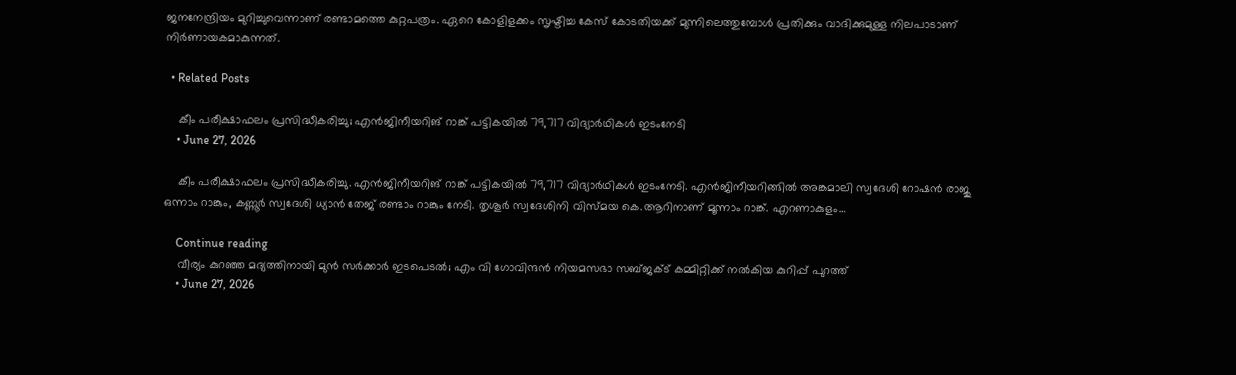ജനനേന്ദ്രിയം മുറിച്ചുവെന്നാണ് രണ്ടാമത്തെ കുറ്റപത്രം. ഏറെ കോളിളക്കം സൃഷ്ടിച്ച കേസ് കോടതിയക്ക് മുന്നിലെത്തുമ്പോള്‍ പ്രതിക്കും വാദിക്കുമുള്ള നിലപാടാണ് നിർണായകമാകുന്നത്.

  • Related Posts

    കീം പരീക്ഷാഫലം പ്രസിദ്ധീകരിച്ചു; എന്‍ജിനീയറിങ് റാങ്ക് പട്ടികയില്‍ 79,717 വിദ്യാര്‍ഥികള്‍ ഇടംനേടി
    • June 27, 2026

    കീം പരീക്ഷാഫലം പ്രസിദ്ധീകരിച്ചു. എന്‍ജിനീയറിങ് റാങ്ക് പട്ടികയില്‍ 79,717 വിദ്യാര്‍ഥികള്‍ ഇടംനേടി. എന്‍ജിനീയറിങ്ങില്‍ അങ്കമാലി സ്വദേശി റോഷന്‍ രാജു ഒന്നാം റാങ്കും, കണ്ണൂര്‍ സ്വദേശി ധ്യാന്‍ തേജ് രണ്ടാം റാങ്കും നേടി. തൃശൂര്‍ സ്വദേശിനി വിസ്മയ കെ.ആറിനാണ് മൂന്നാം റാങ്ക്. എറണാകുളം…

    Continue reading
    വീര്യം കുറഞ്ഞ മദ്യത്തിനായി മുന്‍ സര്‍ക്കാര്‍ ഇടപെടല്‍; എം വി ഗോവിന്ദന്‍ നിയമസഭാ സബ്ജക്ട് കമ്മിറ്റിക്ക് നല്‍കിയ കുറിപ്പ് പുറത്ത്
    • June 27, 2026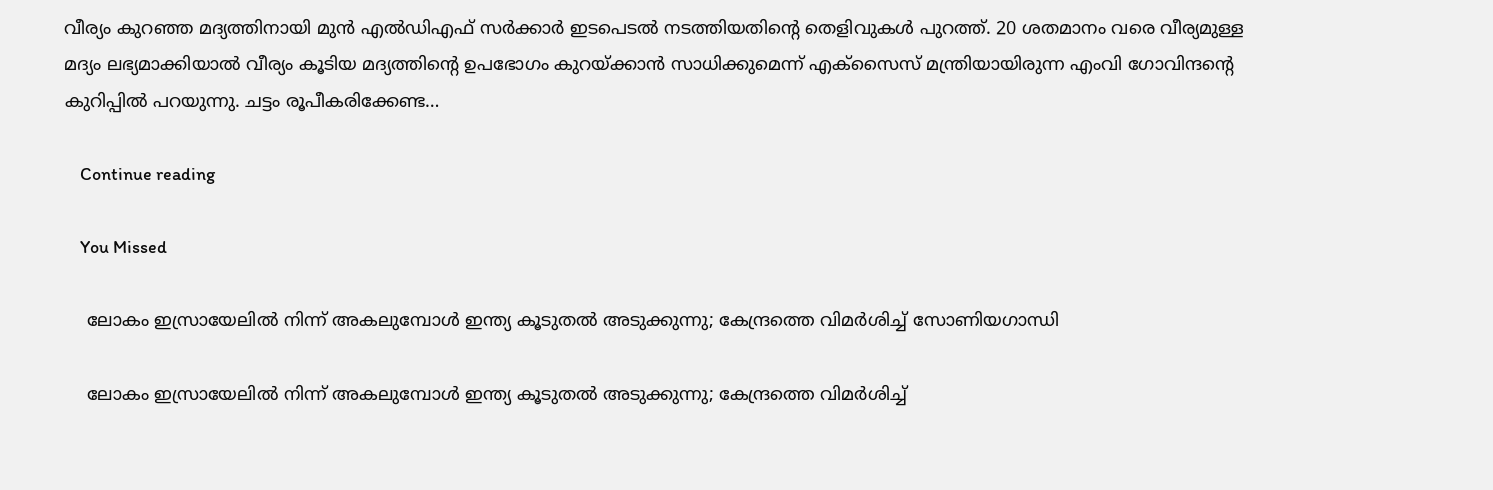വീര്യം കുറഞ്ഞ മദ്യത്തിനായി മുന്‍ എല്‍ഡിഎഫ് സര്‍ക്കാര്‍ ഇടപെടല്‍ നടത്തിയതിന്റെ തെളിവുകള്‍ പുറത്ത്. 20 ശതമാനം വരെ വീര്യമുള്ള മദ്യം ലഭ്യമാക്കിയാല്‍ വീര്യം കൂടിയ മദ്യത്തിന്റെ ഉപഭോഗം കുറയ്ക്കാന്‍ സാധിക്കുമെന്ന് എക്‌സൈസ് മന്ത്രിയായിരുന്ന എംവി ഗോവിന്ദന്റെ കുറിപ്പില്‍ പറയുന്നു. ചട്ടം രൂപീകരിക്കേണ്ട…

    Continue reading

    You Missed

    ലോകം ഇസ്രായേലിൽ നിന്ന് അകലുമ്പോൾ ഇന്ത്യ കൂടുതൽ അടുക്കുന്നു; കേന്ദ്രത്തെ വിമർശിച്ച് സോണിയഗാന്ധി

    ലോകം ഇസ്രായേലിൽ നിന്ന് അകലുമ്പോൾ ഇന്ത്യ കൂടുതൽ അടുക്കുന്നു; കേന്ദ്രത്തെ വിമർശിച്ച്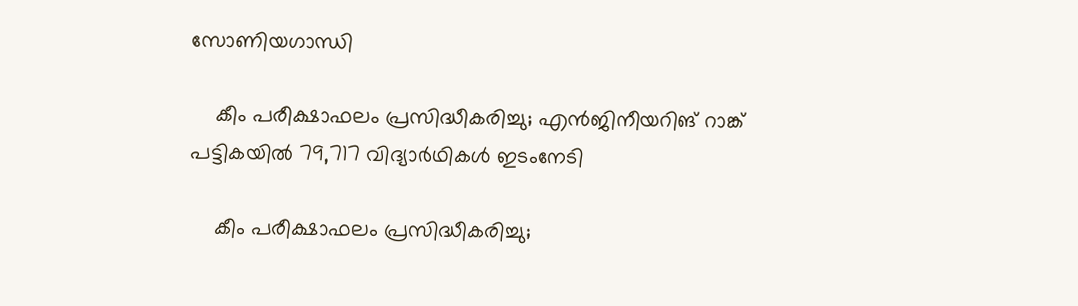സോണിയഗാന്ധി

    കീം പരീക്ഷാഫലം പ്രസിദ്ധീകരിച്ചു; എന്‍ജിനീയറിങ് റാങ്ക് പട്ടികയില്‍ 79,717 വിദ്യാര്‍ഥികള്‍ ഇടംനേടി

    കീം പരീക്ഷാഫലം പ്രസിദ്ധീകരിച്ചു;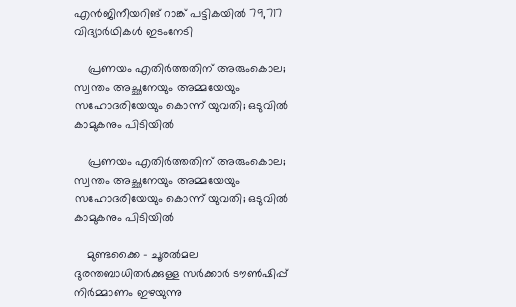എന്‍ജിനീയറിങ് റാങ്ക് പട്ടികയില്‍ 79,717 വിദ്യാര്‍ഥികള്‍ ഇടംനേടി

    പ്രണയം എതിര്‍ത്തതിന് അരുംകൊല; സ്വന്തം അച്ഛനേയും അമ്മയേയും സഹോദരിയേയും കൊന്ന് യുവതി; ഒടുവില്‍ കാമുകനും പിടിയില്‍

    പ്രണയം എതിര്‍ത്തതിന് അരുംകൊല; സ്വന്തം അച്ഛനേയും അമ്മയേയും സഹോദരിയേയും കൊന്ന് യുവതി; ഒടുവില്‍ കാമുകനും പിടിയില്‍

    മുണ്ടക്കൈ – ചൂരൽമല ദുരന്തബാധിതർക്കുള്ള സർക്കാർ ടൗൺഷിപ്പ് നിർമ്മാണം ഇഴയുന്നു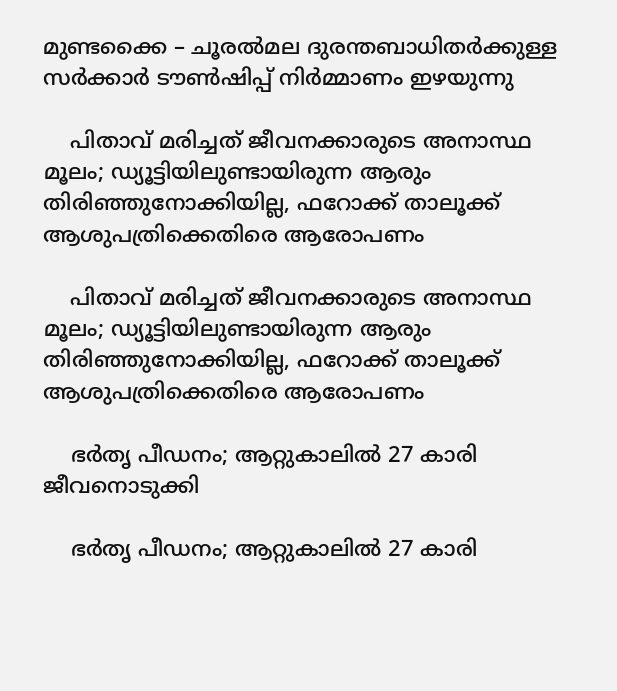മുണ്ടക്കൈ – ചൂരൽമല ദുരന്തബാധിതർക്കുള്ള സർക്കാർ ടൗൺഷിപ്പ് നിർമ്മാണം ഇഴയുന്നു

    പിതാവ് മരിച്ചത് ജീവനക്കാരുടെ അനാസ്ഥ മൂലം; ഡ്യൂട്ടിയിലുണ്ടായിരുന്ന ആരും തിരിഞ്ഞുനോക്കിയില്ല, ഫറോക്ക് താലൂക്ക് ആശുപത്രിക്കെതിരെ ആരോപണം

    പിതാവ് മരിച്ചത് ജീവനക്കാരുടെ അനാസ്ഥ മൂലം; ഡ്യൂട്ടിയിലുണ്ടായിരുന്ന ആരും തിരിഞ്ഞുനോക്കിയില്ല, ഫറോക്ക് താലൂക്ക് ആശുപത്രിക്കെതിരെ ആരോപണം

    ഭർതൃ പീഡനം; ആറ്റുകാലിൽ 27 കാരി ജീവനൊടുക്കി

    ഭർതൃ പീഡനം; ആറ്റുകാലിൽ 27 കാരി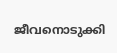ജീവനൊടുക്കി